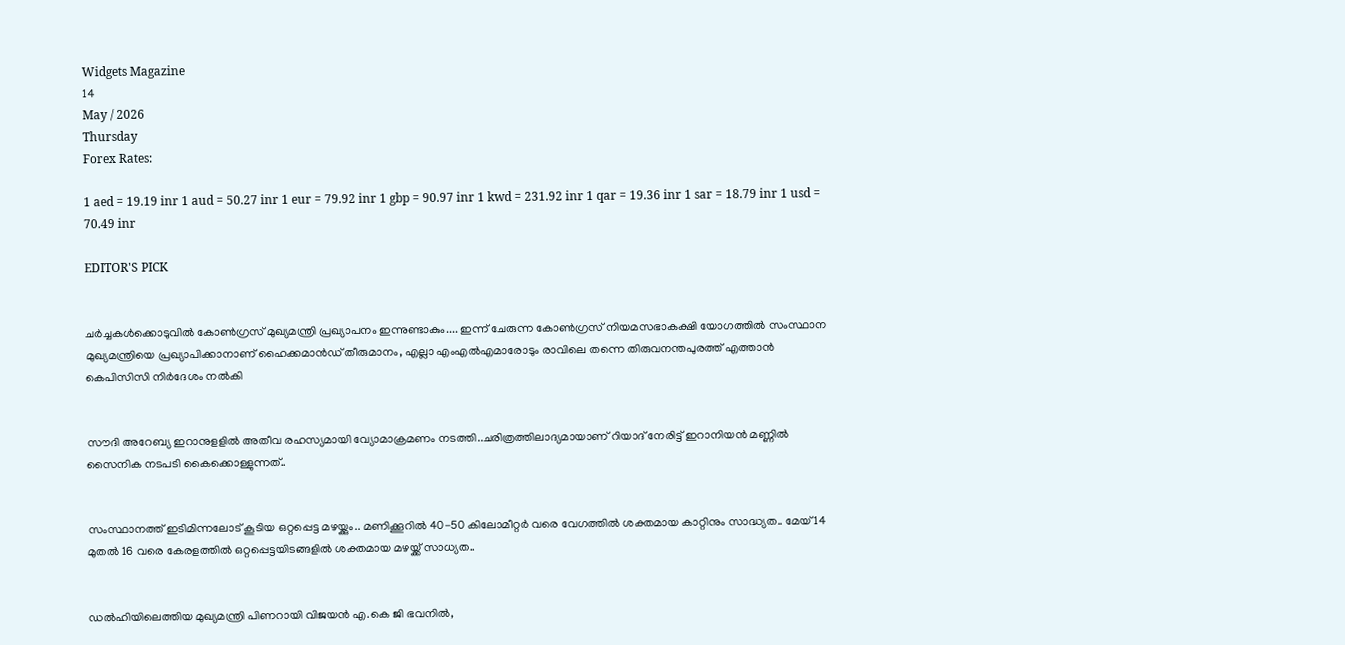Widgets Magazine
14
May / 2026
Thursday
Forex Rates:

1 aed = 19.19 inr 1 aud = 50.27 inr 1 eur = 79.92 inr 1 gbp = 90.97 inr 1 kwd = 231.92 inr 1 qar = 19.36 inr 1 sar = 18.79 inr 1 usd = 70.49 inr

EDITOR'S PICK


ചർച്ചകൾക്കൊടുവിൽ കോൺഗ്രസ് മുഖ്യമന്ത്രി പ്രഖ്യാപനം ഇന്നുണ്ടാകും.... ഇന്ന് ചേരുന്ന കോൺഗ്രസ് നിയമസഭാകക്ഷി യോഗത്തിൽ സംസ്ഥാന മുഖ്യമന്ത്രിയെ പ്രഖ്യാപിക്കാനാണ് ഹൈക്കമാൻഡ് തീരുമാനം, എല്ലാ എംഎൽ‌എമാരോടും രാവിലെ തന്നെ തിരുവനന്തപുരത്ത് എത്താൻ കെപിസിസി നിർദേശം നൽകി


സൗദി അറേബ്യ ഇറാനുളളിൽ അതീവ രഹസ്യമായി വ്യോമാക്രമണം നടത്തി..ചരിത്രത്തിലാദ്യമായാണ് റിയാദ് നേരിട്ട് ഇറാനിയൻ മണ്ണിൽ സൈനിക നടപടി കൈക്കൊള്ളുന്നത്..


സംസ്ഥാനത്ത് ഇടിമിന്നലോട് കൂടിയ ഒറ്റപ്പെട്ട മഴയ്ക്കും.. മണിക്കൂറിൽ 40-50 കിലോമീറ്റർ വരെ വേഗത്തിൽ ശക്തമായ കാറ്റിനും സാദ്ധ്യത.. മേയ് 14 മുതൽ 16 വരെ കേരളത്തിൽ ഒറ്റപ്പെട്ടയിടങ്ങളിൽ ശക്തമായ മഴയ്ക്ക് സാധ്യത..


ഡൽഹിയിലെത്തിയ മുഖ്യമന്ത്രി പിണറായി വിജയൻ എ.കെ ജി ഭവനിൽ,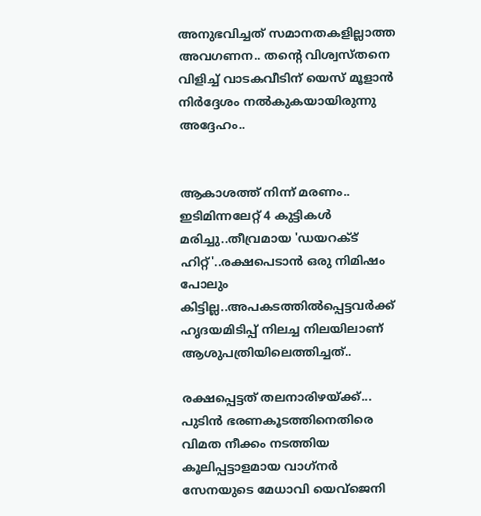അനുഭവിച്ചത് സമാനതകളില്ലാത്ത അവഗണന.. തന്റെ വിശ്വസ്തനെ വിളിച്ച് വാടകവീടിന് യെസ് മൂളാൻ നിർദ്ദേശം നൽകുകയായിരുന്നു അദ്ദേഹം..


ആകാശത്ത് നിന്ന് മരണം.. ഇടിമിന്നലേറ്റ് 4 കുട്ടികൾ മരിച്ചു..തീവ്രമായ 'ഡയറക്ട് ഹിറ്റ്'..രക്ഷപെടാൻ ഒരു നിമിഷം പോലും കിട്ടില്ല..അപകടത്തില്‍പ്പെട്ടവര്‍ക്ക് ഹൃദയമിടിപ്പ് നിലച്ച നിലയിലാണ് ആശുപത്രിയിലെത്തിച്ചത്..

രക്ഷപ്പെട്ടത് തലനാരിഴയ്ക്ക്... പുടിന്‍ ഭരണകൂടത്തിനെതിരെ വിമത നീക്കം നടത്തിയ കൂലിപ്പട്ടാളമായ വാഗ്‌നര്‍ സേനയുടെ മേധാവി യെവ്ജെനി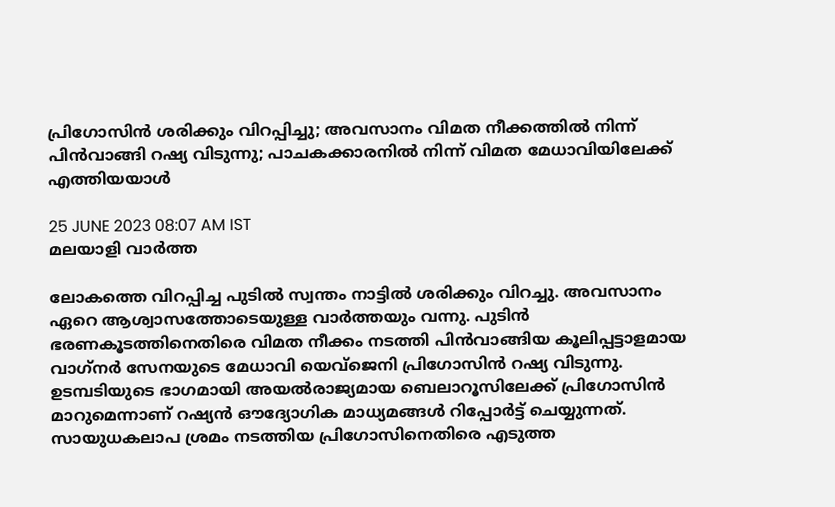പ്രിഗോസിന്‍ ശരിക്കും വിറപ്പിച്ചു; അവസാനം വിമത നീക്കത്തില്‍ നിന്ന് പിന്‍വാങ്ങി റഷ്യ വിടുന്നു; പാചകക്കാരനില്‍ നിന്ന് വിമത മേധാവിയിലേക്ക് എത്തിയയാള്‍

25 JUNE 2023 08:07 AM IST
മലയാളി വാര്‍ത്ത

ലോകത്തെ വിറപ്പിച്ച പുടില്‍ സ്വന്തം നാട്ടില്‍ ശരിക്കും വിറച്ചു. അവസാനം ഏറെ ആശ്വാസത്തോടെയുള്ള വാര്‍ത്തയും വന്നു. പുടിന്‍ ഭരണകൂടത്തിനെതിരെ വിമത നീക്കം നടത്തി പിന്‍വാങ്ങിയ കൂലിപ്പട്ടാളമായ വാഗ്‌നര്‍ സേനയുടെ മേധാവി യെവ്ജെനി പ്രിഗോസിന്‍ റഷ്യ വിടുന്നു. ഉടമ്പടിയുടെ ഭാഗമായി അയല്‍രാജ്യമായ ബെലാറൂസിലേക്ക് പ്രിഗോസിന്‍ മാറുമെന്നാണ് റഷ്യന്‍ ഔദ്യോഗിക മാധ്യമങ്ങള്‍ റിപ്പോര്‍ട്ട് ചെയ്യുന്നത്. സായുധകലാപ ശ്രമം നടത്തിയ പ്രിഗോസിനെതിരെ എടുത്ത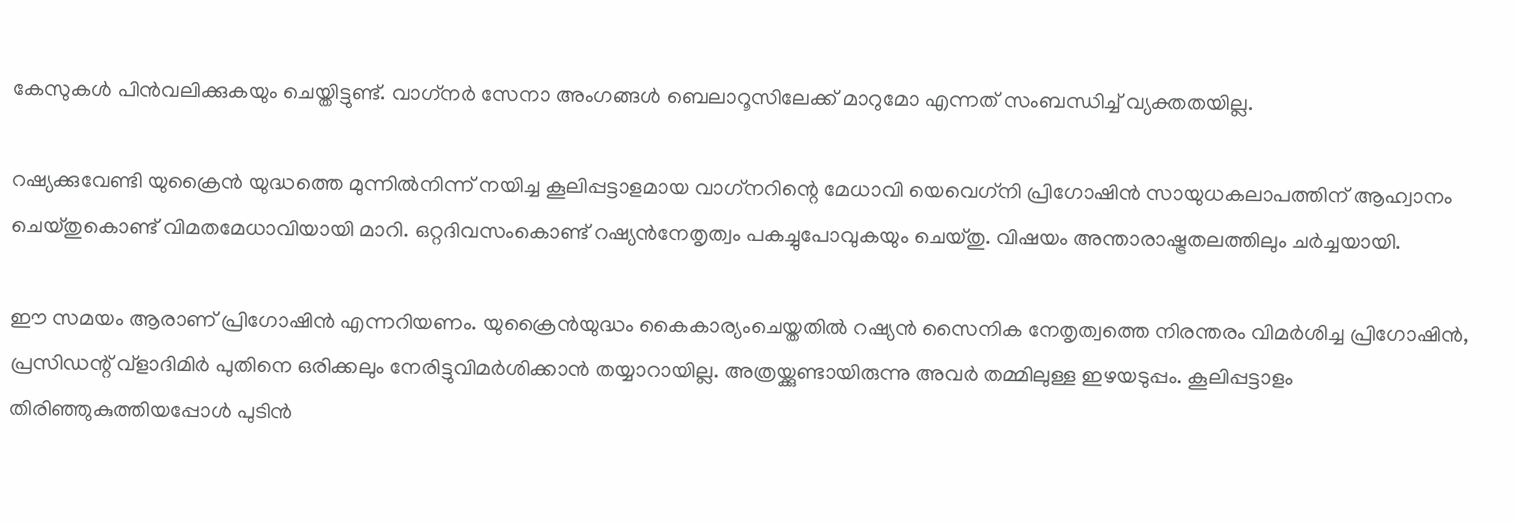കേസുകള്‍ പിന്‍വലിക്കുകയും ചെയ്തിട്ടുണ്ട്. വാഗ്‌നര്‍ സേനാ അംഗങ്ങള്‍ ബെലാറൂസിലേക്ക് മാറുമോ എന്നത് സംബന്ധിച്ച് വ്യക്തതയില്ല.

റഷ്യക്കുവേണ്ടി യുക്രൈന്‍ യുദ്ധത്തെ മുന്നില്‍നിന്ന് നയിച്ച കൂലിപ്പട്ടാളമായ വാഗ്‌നറിന്റെ മേധാവി യെവെഗ്‌നി പ്രിഗോഷിന്‍ സായുധകലാപത്തിന് ആഹ്വാനം ചെയ്തുകൊണ്ട് വിമതമേധാവിയായി മാറി. ഒറ്റദിവസംകൊണ്ട് റഷ്യന്‍നേതൃത്വം പകച്ചുപോവുകയും ചെയ്തു. വിഷയം അന്താരാഷ്ട്രതലത്തിലും ചര്‍ച്ചയായി.

ഈ സമയം ആരാണ് പ്രിഗോഷിന്‍ എന്നറിയണം. യുക്രൈന്‍യുദ്ധം കൈകാര്യംചെയ്തതില്‍ റഷ്യന്‍ സൈനിക നേതൃത്വത്തെ നിരന്തരം വിമര്‍ശിച്ച പ്രിഗോഷിന്‍, പ്രസിഡന്റ് വ്‌ളാദിമിര്‍ പുതിനെ ഒരിക്കലും നേരിട്ടുവിമര്‍ശിക്കാന്‍ തയ്യാറായില്ല. അത്രയ്ക്കുണ്ടായിരുന്നു അവര്‍ തമ്മിലുള്ള ഇഴയടുപ്പം. കൂലിപ്പട്ടാളം തിരിഞ്ഞുകുത്തിയപ്പോള്‍ പുടിന്‍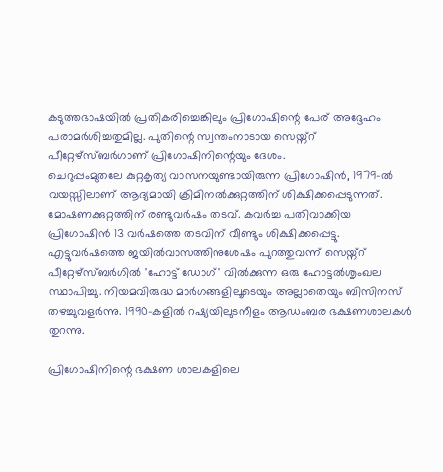കടുത്തഭാഷയില്‍ പ്രതികരിച്ചെങ്കിലും പ്രിഗോഷിന്റെ പേര് അദ്ദേഹം പരാമര്‍ശിച്ചതുമില്ല. പുതിന്റെ സ്വന്തംനാടായ സെയ്ന്റ് പീറ്റേഴ്സ്ബര്‍ഗാണ് പ്രിഗോഷിനിന്റെയും ദേശം.
ചെറുപ്പംമുതലേ കുറ്റകൃത്യ വാസനയുണ്ടായിരുന്ന പ്രിഗോഷിന്‍, 1979-ല്‍ വയസ്സിലാണ് ആദ്യമായി ക്രിമിനല്‍ക്കുറ്റത്തിന് ശിക്ഷിക്കപ്പെടുന്നത്. മോഷണക്കുറ്റത്തിന് രണ്ടുവര്‍ഷം തടവ്. കവര്‍ച്ച പതിവാക്കിയ പ്രിഗോഷിന്‍ 13 വര്‍ഷത്തെ തടവിന് വീണ്ടും ശിക്ഷിക്കപ്പെട്ടു. എട്ടുവര്‍ഷത്തെ ജയില്‍വാസത്തിനുശേഷം പുറത്തുവന്ന് സെയ്ന്റ് പീറ്റേഴ്സ്ബര്‍ഗില്‍ 'ഹോട്ട് ഡോഗ്' വില്‍ക്കുന്ന ഒരു ഹോട്ടല്‍ശൃംഖല സ്ഥാപിച്ചു. നിയമവിരുദ്ധ മാര്‍ഗങ്ങളിലൂടെയും അല്ലാതെയും ബിസിനസ് തഴച്ചുവളര്‍ന്നു. 1990-കളില്‍ റഷ്യയിലുടനീളം ആഡംബര ഭക്ഷണശാലകള്‍ തുറന്നു.

പ്രിഗോഷിനിന്റെ ഭക്ഷണ ശാലകളിലെ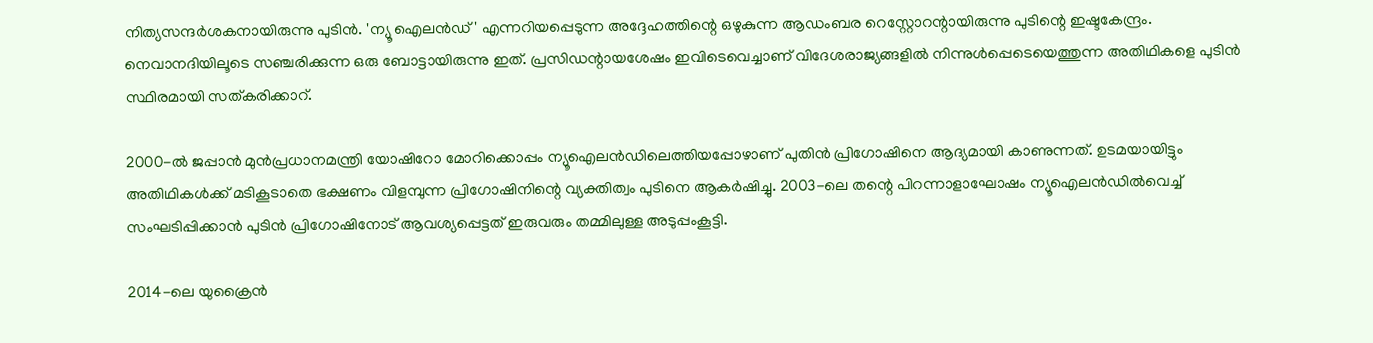നിത്യസന്ദര്‍ശകനായിരുന്നു പുടിന്‍. 'ന്യൂ ഐലന്‍ഡ്' എന്നറിയപ്പെടുന്ന അദ്ദേഹത്തിന്റെ ഒഴുകുന്ന ആഡംബര റെസ്റ്റോറന്റായിരുന്നു പുടിന്റെ ഇഷ്ടകേന്ദ്രം. നെവാനദിയിലൂടെ സഞ്ചരിക്കുന്ന ഒരു ബോട്ടായിരുന്നു ഇത്. പ്രസിഡന്റായശേഷം ഇവിടെവെച്ചാണ് വിദേശരാജ്യങ്ങളില്‍ നിന്നുള്‍പ്പെടെയെത്തുന്ന അതിഥികളെ പുടിന്‍ സ്ഥിരമായി സത്കരിക്കാറ്.

2000-ല്‍ ജപ്പാന്‍ മുന്‍പ്രധാനമന്ത്രി യോഷിറോ മോറിക്കൊപ്പം ന്യൂഐലന്‍ഡിലെത്തിയപ്പോഴാണ് പുതിന്‍ പ്രിഗോഷിനെ ആദ്യമായി കാണുന്നത്. ഉടമയായിട്ടും അതിഥികള്‍ക്ക് മടികൂടാതെ ഭക്ഷണം വിളമ്പുന്ന പ്രിഗോഷിനിന്റെ വ്യക്തിത്വം പുടിനെ ആകര്‍ഷിച്ചു. 2003-ലെ തന്റെ പിറന്നാളാഘോഷം ന്യൂഐലന്‍ഡില്‍വെച്ച് സംഘടിപ്പിക്കാന്‍ പുടിന്‍ പ്രിഗോഷിനോട് ആവശ്യപ്പെട്ടത് ഇരുവരും തമ്മിലുള്ള അടുപ്പംകൂട്ടി.

2014-ലെ യുക്രൈന്‍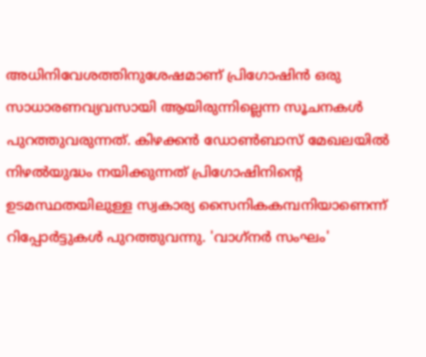അധിനിവേശത്തിനുശേഷമാണ് പ്രിഗോഷിന്‍ ഒരു സാധാരണവ്യവസായി ആയിരുന്നില്ലെന്ന സൂചനകള്‍ പുറത്തുവരുന്നത്. കിഴക്കന്‍ ഡോണ്‍ബാസ് മേഖലയില്‍ നിഴല്‍യുദ്ധം നയിക്കുന്നത് പ്രിഗോഷിനിന്റെ ഉടമസ്ഥതയിലുള്ള സ്വകാര്യ സൈനികകമ്പനിയാണെന്ന് റിപ്പോര്‍ട്ടുകള്‍ പുറത്തുവന്നു. 'വാഗ്‌നര്‍ സംഘം'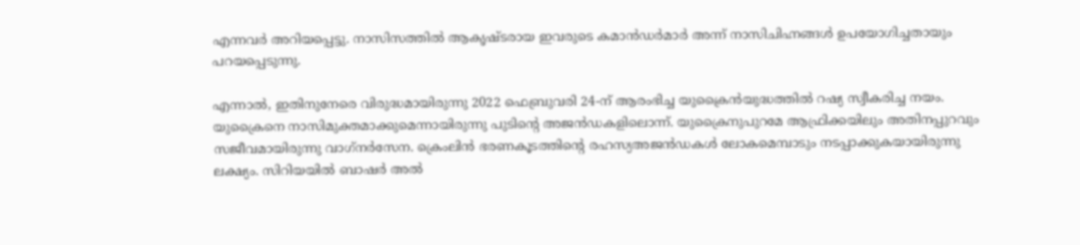എന്നവര്‍ അറിയപ്പെട്ടു. നാസിസത്തില്‍ ആകൃഷ്ടരായ ഇവരുടെ കമാന്‍ഡര്‍മാര്‍ അന്ന് നാസിചിഹ്നങ്ങള്‍ ഉപയോഗിച്ചതായും പറയപ്പെടുന്നു.

എന്നാല്‍, ഇതിനുനേരെ വിരുദ്ധമായിരുന്നു 2022 ഫെബ്രുവരി 24-ന് ആരംഭിച്ച യുക്രൈന്‍യുദ്ധത്തില്‍ റഷ്യ സ്വീകരിച്ച നയം. യുക്രൈനെ നാസിമുക്തമാക്കുമെന്നായിരുന്നു പുടിന്റെ അജന്‍ഡകളിലൊന്ന്. യുക്രൈനുപുറമേ ആഫ്രിക്കയിലും അതിനപ്പുറവും സജീവമായിരുന്നു വാഗ്‌നര്‍സേന. ക്രെംലിന്‍ ഭരണകൂടത്തിന്റെ രഹസ്യഅജന്‍ഡകള്‍ ലോകമെമ്പാടും നടപ്പാക്കുകയായിരുന്നു ലക്ഷ്യം. സിറിയയില്‍ ബാഷര്‍ അല്‍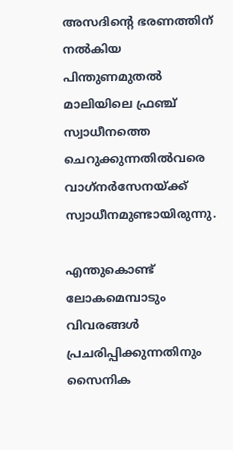അസദിന്റെ ഭരണത്തിന് നല്‍കിയ പിന്തുണമുതല്‍ മാലിയിലെ ഫ്രഞ്ച് സ്വാധീനത്തെ ചെറുക്കുന്നതില്‍വരെ വാഗ്‌നര്‍സേനയ്ക്ക് സ്വാധീനമുണ്ടായിരുന്നു.

എന്തുകൊണ്ട് ലോകമെമ്പാടും വിവരങ്ങള്‍ പ്രചരിപ്പിക്കുന്നതിനും സൈനിക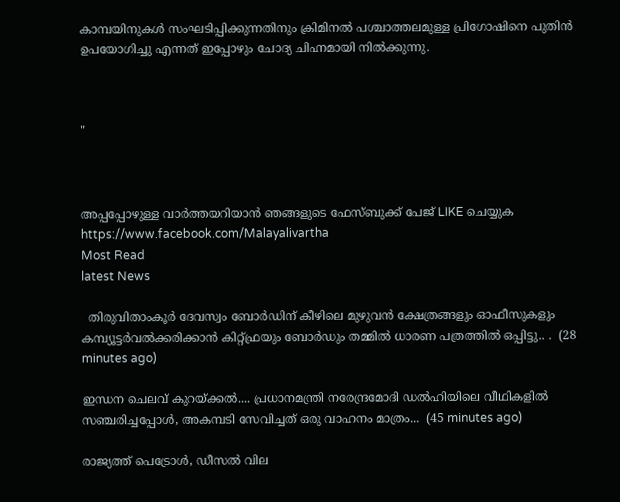കാമ്പയിനുകള്‍ സംഘടിപ്പിക്കുന്നതിനും ക്രിമിനല്‍ പശ്ചാത്തലമുള്ള പ്രിഗോഷിനെ പുതിന്‍ ഉപയോഗിച്ചു എന്നത് ഇപ്പോഴും ചോദ്യ ചിഹ്നമായി നില്‍ക്കുന്നു.



"



അപ്പപ്പോഴുള്ള വാര്‍ത്തയറിയാന്‍ ഞങ്ങളുടെ ഫേസ്‌ബുക്ക്‌ പേജ് LIKE ചെയ്യുക
https://www.facebook.com/Malayalivartha
Most Read
latest News

  തിരുവിതാംകൂർ ദേവസ്വം ബോർഡിന് കീഴിലെ മുഴുവൻ ക്ഷേത്രങ്ങളും ഓഫീസുകളും കമ്പ്യൂട്ടർവൽക്കരിക്കാൻ കിറ്റ്ഫ്രയും ബോർഡും തമ്മിൽ ധാരണ പത്രത്തിൽ ഒപ്പിട്ടു.. .  (28 minutes ago)

ഇന്ധന ചെലവ് കുറയ്ക്കൽ.... പ്രധാനമന്ത്രി നരേന്ദ്രമോദി ഡൽഹിയിലെ വീഥികളിൽ സഞ്ചരിച്ചപ്പോൾ, അകമ്പടി സേവിച്ചത് ഒരു വാഹനം മാത്രം...  (45 minutes ago)

രാജ്യത്ത് പെട്രോൾ, ഡീസൽ വില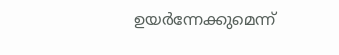ഉയർന്നേക്കുമെന്ന്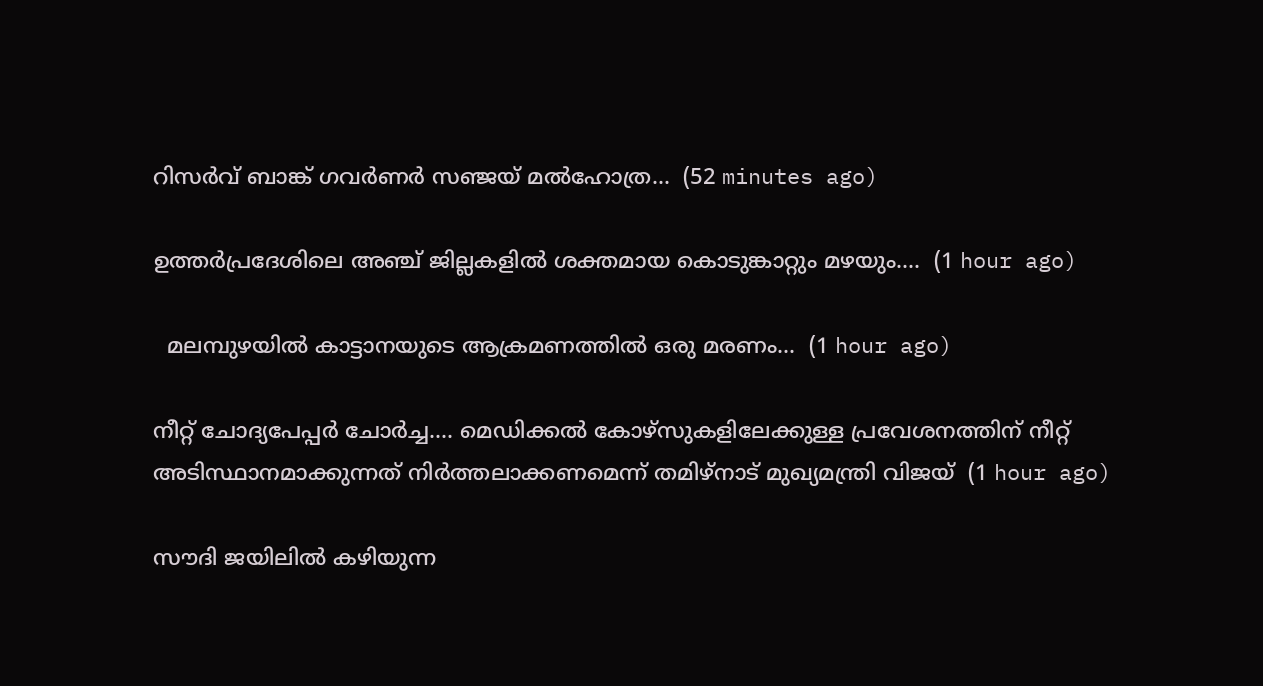റിസർവ് ബാങ്ക് ഗവർണർ സഞ്ജയ് മൽഹോത്ര...  (52 minutes ago)

ഉത്തർപ്രദേശിലെ അഞ്ച് ജില്ലകളിൽ ശക്തമായ കൊടുങ്കാറ്റും മഴയും....  (1 hour ago)

  മലമ്പുഴയിൽ കാട്ടാനയുടെ ആക്രമണത്തിൽ ഒരു മരണം...  (1 hour ago)

നീറ്റ് ചോദ്യപേപ്പർ ചോർച്ച.... മെഡിക്കൽ കോഴ്‌സുകളിലേക്കുള്ള പ്രവേശനത്തിന് നീറ്റ് അടിസ്ഥാനമാക്കുന്നത് നിർത്തലാക്കണമെന്ന് തമിഴ്‌നാട് മുഖ്യമന്ത്രി വിജയ്  (1 hour ago)

സൗദി ജയിലിൽ കഴിയുന്ന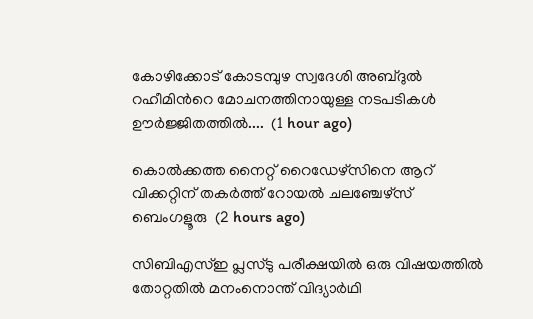കോഴിക്കോട് കോടമ്പുഴ സ്വദേശി അബ്ദുൽ റഹീമിന്‍റെ മോചനത്തിനായുള്ള നടപടികൾ ഊർജ്ജിതത്തിൽ....  (1 hour ago)

കൊല്‍ക്കത്ത നൈറ്റ് റൈഡേഴ്സിനെ ആറ് വിക്കറ്റിന് തകര്‍ത്ത് റോയല്‍ ചലഞ്ചേഴ്സ് ബെംഗളൂരു  (2 hours ago)

സിബിഎസ്ഇ പ്ലസ്ടു പരീക്ഷയിൽ ഒരു വിഷയത്തിൽ തോറ്റതിൽ മനംനൊന്ത് വിദ്യാർഥി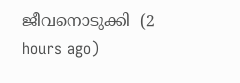ജീവനൊടുക്കി  (2 hours ago)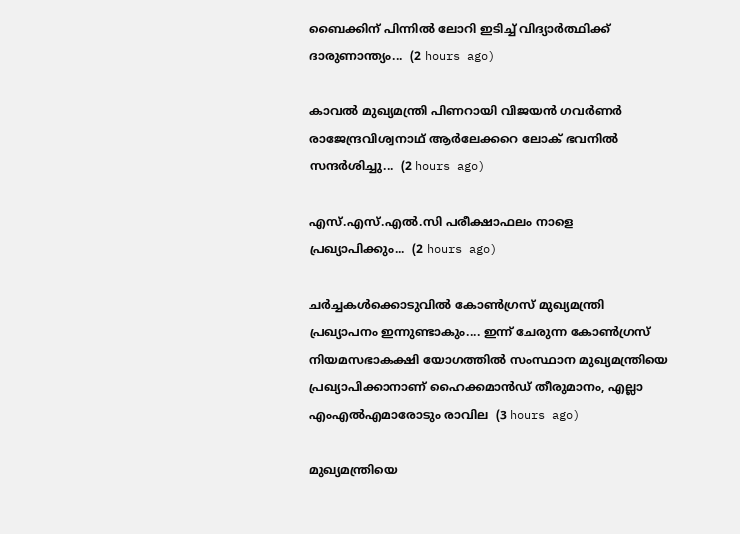ബൈക്കിന് പിന്നിൽ ലോറി ഇടിച്ച് വിദ്യാർത്ഥിക്ക് ദാരുണാന്ത്യം...  (2 hours ago)

കാവൽ മുഖ്യമന്ത്രി പിണറായി വിജയൻ ഗവർണർ രാജേന്ദ്രവിശ്വനാഥ് ആർലേക്കറെ ലോക് ഭവനിൽ സന്ദർശിച്ചു...  (2 hours ago)

എസ്.എസ്.എൽ.സി പരീക്ഷാഫലം നാളെ പ്രഖ്യാപിക്കും...  (2 hours ago)

ചർച്ചകൾക്കൊടുവിൽ കോൺഗ്രസ് മുഖ്യമന്ത്രി പ്രഖ്യാപനം ഇന്നുണ്ടാകും.... ഇന്ന് ചേരുന്ന കോൺഗ്രസ് നിയമസഭാകക്ഷി യോഗത്തിൽ സംസ്ഥാന മുഖ്യമന്ത്രിയെ പ്രഖ്യാപിക്കാനാണ് ഹൈക്കമാൻഡ് തീരുമാനം, എല്ലാ എംഎൽ‌എമാരോടും രാവില  (3 hours ago)

മുഖ്യമന്ത്രിയെ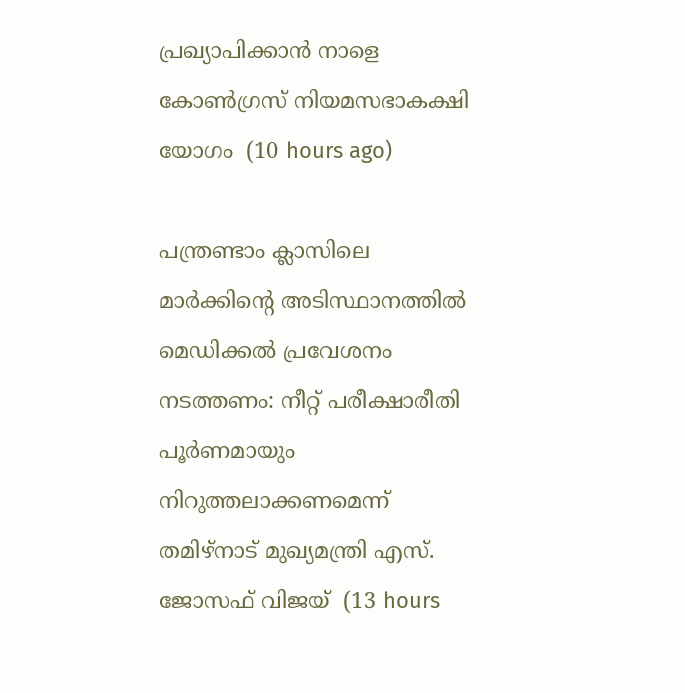പ്രഖ്യാപിക്കാന്‍ നാളെ കോണ്‍ഗ്രസ് നിയമസഭാകക്ഷി യോഗം  (10 hours ago)

പന്ത്രണ്ടാം ക്ലാസിലെ മാര്‍ക്കിന്റെ അടിസ്ഥാനത്തില്‍ മെഡിക്കല്‍ പ്രവേശനം നടത്തണം: നീറ്റ് പരീക്ഷാരീതി പൂര്‍ണമായും നിറുത്തലാക്കണമെന്ന് തമിഴ്‌നാട് മുഖ്യമന്ത്രി എസ്. ജോസഫ് വിജയ്  (13 hours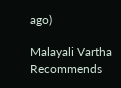ago)

Malayali Vartha Recommends